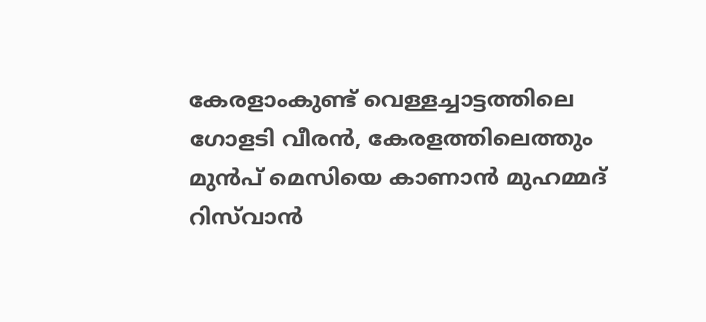കേരളാംകുണ്ട് വെള്ളച്ചാട്ടത്തിലെ ഗോളടി വീരൻ, കേരളത്തിലെത്തും മുൻപ് മെസിയെ കാണാൻ മുഹമ്മദ് റിസ്‌വാന്‍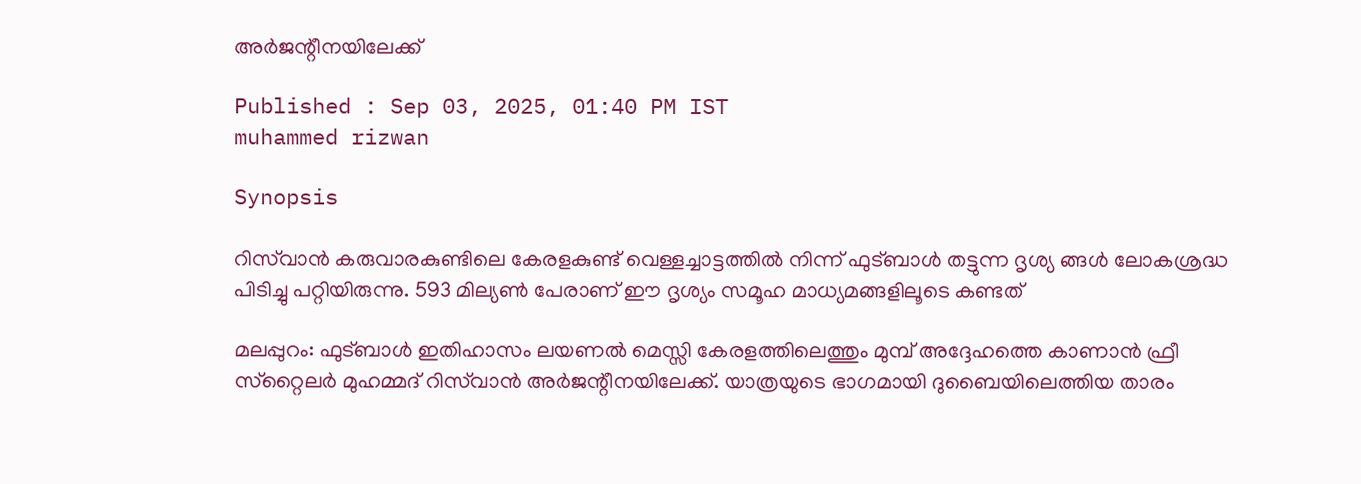അര്‍ജന്റീനയിലേക്ക്

Published : Sep 03, 2025, 01:40 PM IST
muhammed rizwan

Synopsis

റിസ്‌വാന്‍ കരുവാരകുണ്ടിലെ കേരളകുണ്ട് വെള്ളച്ചാട്ടത്തില്‍ നിന്ന് ഫുട്ബാള്‍ തട്ടുന്ന ദൃശ്യ ങ്ങള്‍ ലോകശ്രദ്ധ പിടിച്ചു പറ്റിയിരുന്നു. 593 മില്യണ്‍ പേരാണ് ഈ ദൃശ്യം സമൂഹ മാധ്യമങ്ങളിലൂടെ കണ്ടത്

മലപ്പുറം: ഫുട്ബാള്‍ ഇതിഹാസം ലയണല്‍ മെസ്സി കേരളത്തിലെത്തും മുമ്പ് അദ്ദേഹത്തെ കാണാന്‍ ഫ്രീ സ്‌റ്റൈലര്‍ മുഹമ്മദ് റിസ്‌വാന്‍ അര്‍ജന്റീനയിലേക്ക്. യാത്രയുടെ ഭാഗമായി ദുബൈയിലെത്തിയ താരം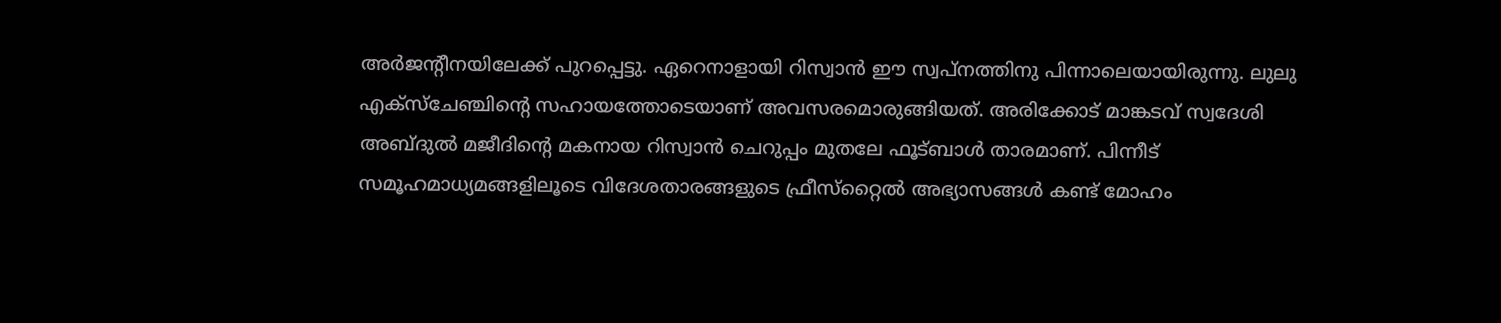അര്‍ജന്റീനയിലേക്ക് പുറപ്പെട്ടു. ഏറെനാളായി റിസ്വാന്‍ ഈ സ്വപ്നത്തിനു പിന്നാലെയായിരുന്നു. ലുലു എക്‌സ്ചേഞ്ചിന്റെ സഹായത്തോടെയാണ് അവസരമൊരുങ്ങിയത്. അരിക്കോട് മാങ്കടവ് സ്വദേശി അബ്ദുല്‍ മജീദിന്റെ മകനായ റിസ്വാന്‍ ചെറുപ്പം മുതലേ ഫൂട്ബാള്‍ താരമാണ്. പിന്നീട് സമൂഹമാധ്യമങ്ങളിലൂടെ വിദേശതാരങ്ങളുടെ ഫ്രീസ്‌റ്റൈല്‍ അഭ്യാസങ്ങള്‍ കണ്ട് മോഹം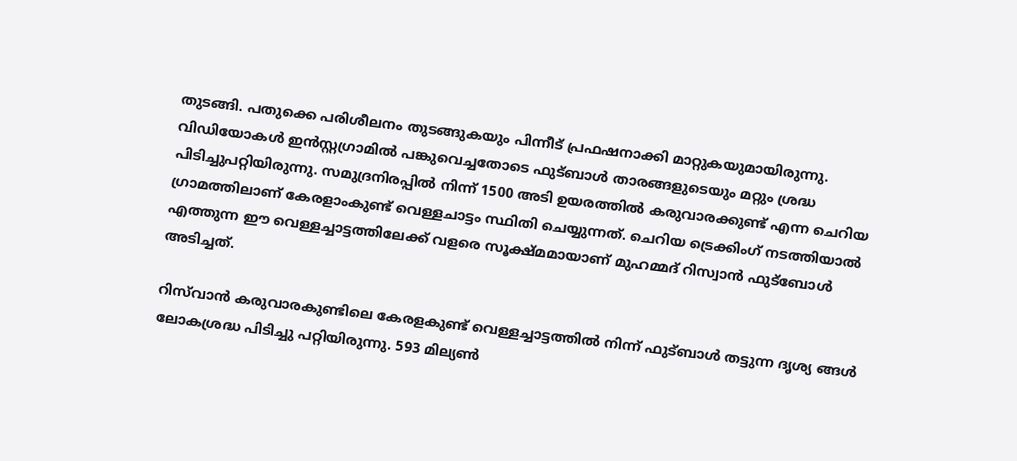തുടങ്ങി. പതുക്കെ പരിശീലനം തുടങ്ങുകയും പിന്നീട് പ്രഫഷനാക്കി മാറ്റുകയുമായിരുന്നു. വിഡിയോകള്‍ ഇന്‍സ്റ്റഗ്രാമില്‍ പങ്കുവെച്ചതോടെ ഫുട്ബാള്‍ താരങ്ങളുടെയും മറ്റും ശ്രദ്ധ പിടിച്ചുപറ്റിയിരുന്നു. സമുദ്രനിരപ്പിൽ നിന്ന് 1500 അടി ഉയരത്തിൽ കരുവാരക്കുണ്ട് എന്ന ചെറിയ ഗ്രാമത്തിലാണ് കേരളാംകുണ്ട് വെള്ളചാട്ടം സ്ഥിതി ചെയ്യുന്നത്. ചെറിയ ട്രെക്കിംഗ് നടത്തിയാൽ എത്തുന്ന ഈ വെള്ളച്ചാട്ടത്തിലേക്ക് വളരെ സൂക്ഷ്മമായാണ് മുഹമ്മദ് റിസ്വാൻ ഫുട്ബോൾ അടിച്ചത്.

റിസ്‌വാന്‍ കരുവാരകുണ്ടിലെ കേരളകുണ്ട് വെള്ളച്ചാട്ടത്തില്‍ നിന്ന് ഫുട്ബാള്‍ തട്ടുന്ന ദൃശ്യ ങ്ങള്‍ ലോകശ്രദ്ധ പിടിച്ചു പറ്റിയിരുന്നു. 593 മില്യണ്‍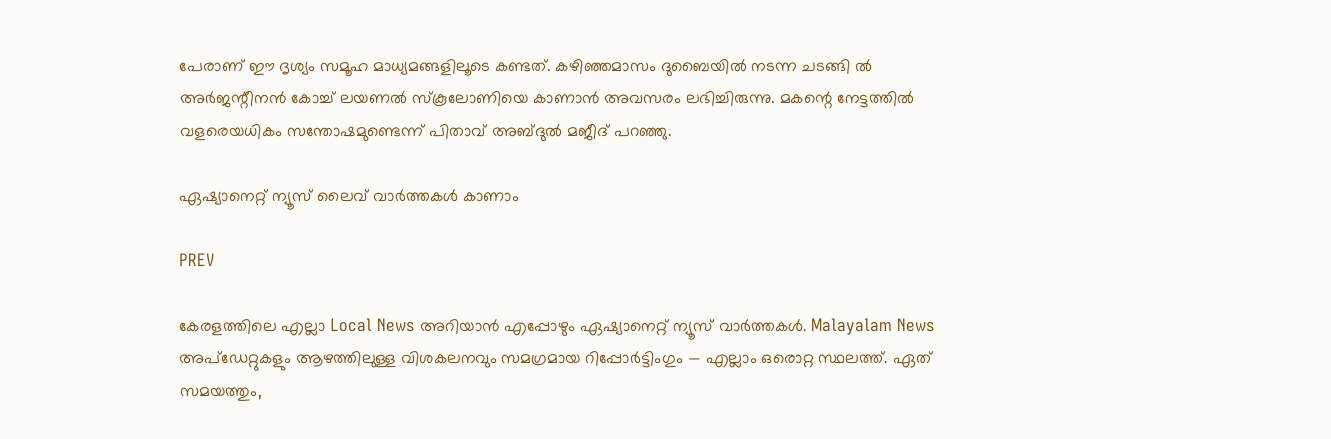പേരാണ് ഈ ദൃശ്യം സമൂഹ മാധ്യമങ്ങളിലൂടെ കണ്ടത്. കഴിഞ്ഞമാസം ദുബൈയില്‍ നടന്ന ചടങ്ങി ല്‍ അര്‍ജന്റീനന്‍ കോച്ച് ലയണല്‍ സ്‌കൂലോണിയെ കാണാന്‍ അവസരം ലഭിച്ചിരുന്നു. മകന്റെ നേട്ടത്തില്‍ വളരെയധികം സന്തോഷമുണ്ടെന്ന് പിതാവ് അബ്ദുല്‍ മജീദ് പറഞ്ഞു.

ഏഷ്യാനെറ്റ് ന്യൂസ് ലൈവ് വാർത്തകൾ കാണാം

PREV

കേരളത്തിലെ എല്ലാ Local News അറിയാൻ എപ്പോഴും ഏഷ്യാനെറ്റ് ന്യൂസ് വാർത്തകൾ. Malayalam News  അപ്‌ഡേറ്റുകളും ആഴത്തിലുള്ള വിശകലനവും സമഗ്രമായ റിപ്പോർട്ടിംഗും — എല്ലാം ഒരൊറ്റ സ്ഥലത്ത്. ഏത് സമയത്തും,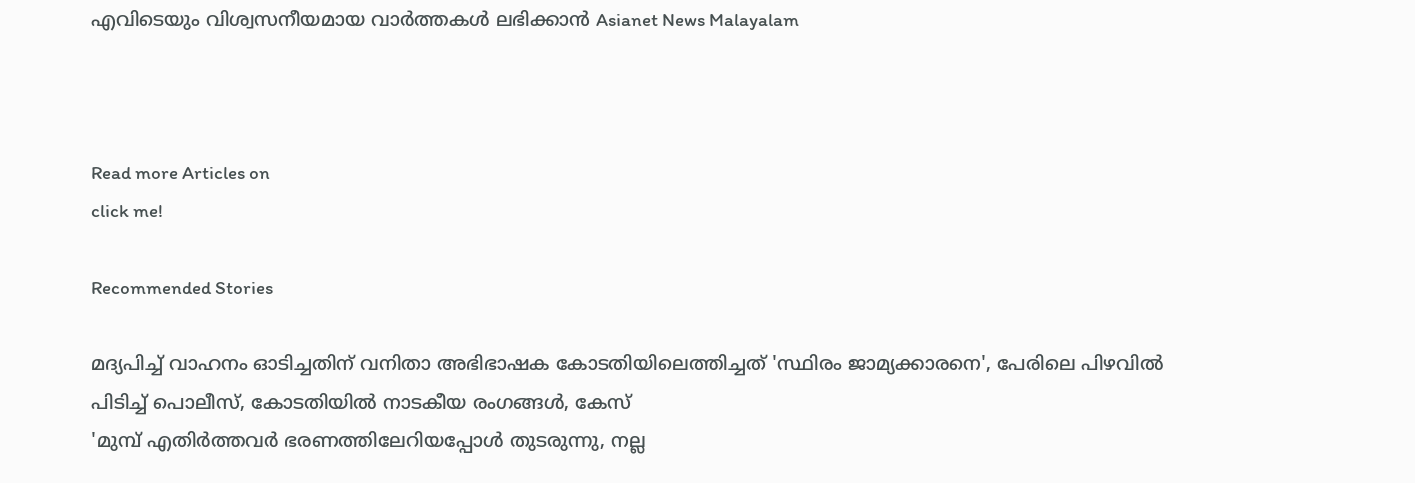എവിടെയും വിശ്വസനീയമായ വാർത്തകൾ ലഭിക്കാൻ Asianet News Malayalam



Read more Articles on
click me!

Recommended Stories

മദ്യപിച്ച് വാഹനം ഓടിച്ചതിന് വനിതാ അഭിഭാഷക കോടതിയിലെത്തിച്ചത് 'സ്ഥിരം ജാമ്യക്കാരനെ', പേരിലെ പിഴവിൽ പിടിച്ച് പൊലീസ്, കോടതിയിൽ നാടകീയ രംഗങ്ങൾ, കേസ്
'മുമ്പ് എതിർത്തവർ ഭരണത്തിലേറിയപ്പോൾ തുടരുന്നു, നല്ല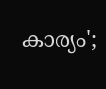കാര്യം';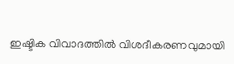ഇഷ്ടിക വിവാദത്തിൽ വിശദീകരണവുമായി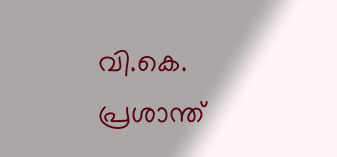വി.കെ. പ്രശാന്ത്